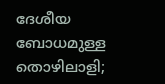ദേശീയ ബോധമുള്ള തൊഴിലാളി;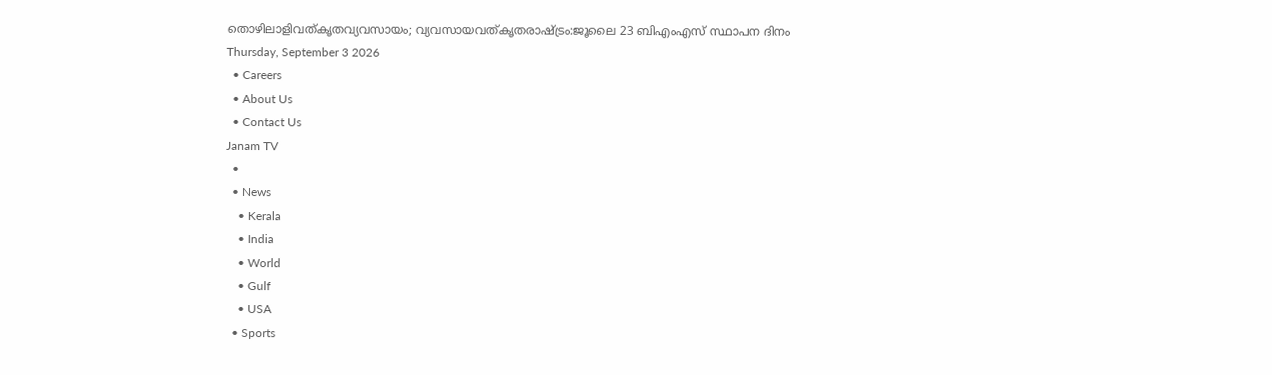തൊഴിലാളിവത്കൃതവ്യവസായം; വ്യവസായവത്കൃതരാഷ്ട്രം:ജൂലൈ 23 ബിഎംഎസ് സ്ഥാപന ദിനം
Thursday, September 3 2026
  • Careers
  • About Us
  • Contact Us
Janam TV
  •
  • News
    • Kerala
    • India
    • World
    • Gulf
    • USA
  • Sports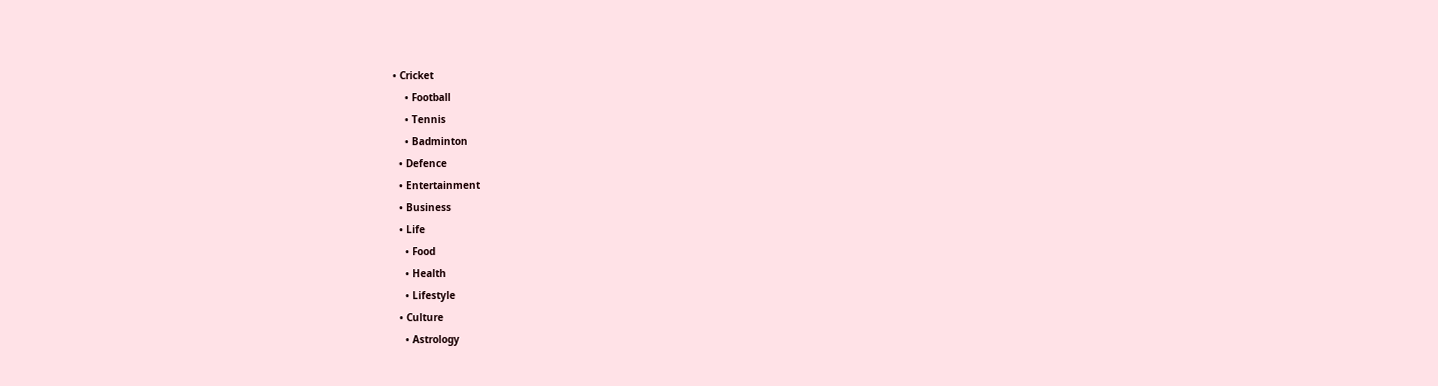• Cricket
    • Football
    • Tennis
    • Badminton
  • Defence
  • Entertainment
  • Business
  • Life
    • Food
    • Health
    • Lifestyle
  • Culture
    • Astrology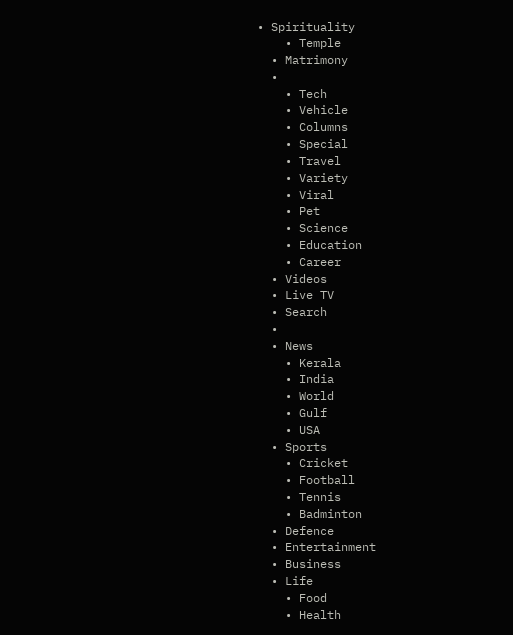• Spirituality
    • Temple
  • Matrimony
  •
    • Tech
    • Vehicle
    • Columns
    • Special
    • Travel
    • Variety
    • Viral
    • Pet
    • Science
    • Education
    • Career
  • Videos
  • Live TV
  • Search
  •
  • News
    • Kerala
    • India
    • World
    • Gulf
    • USA
  • Sports
    • Cricket
    • Football
    • Tennis
    • Badminton
  • Defence
  • Entertainment
  • Business
  • Life
    • Food
    • Health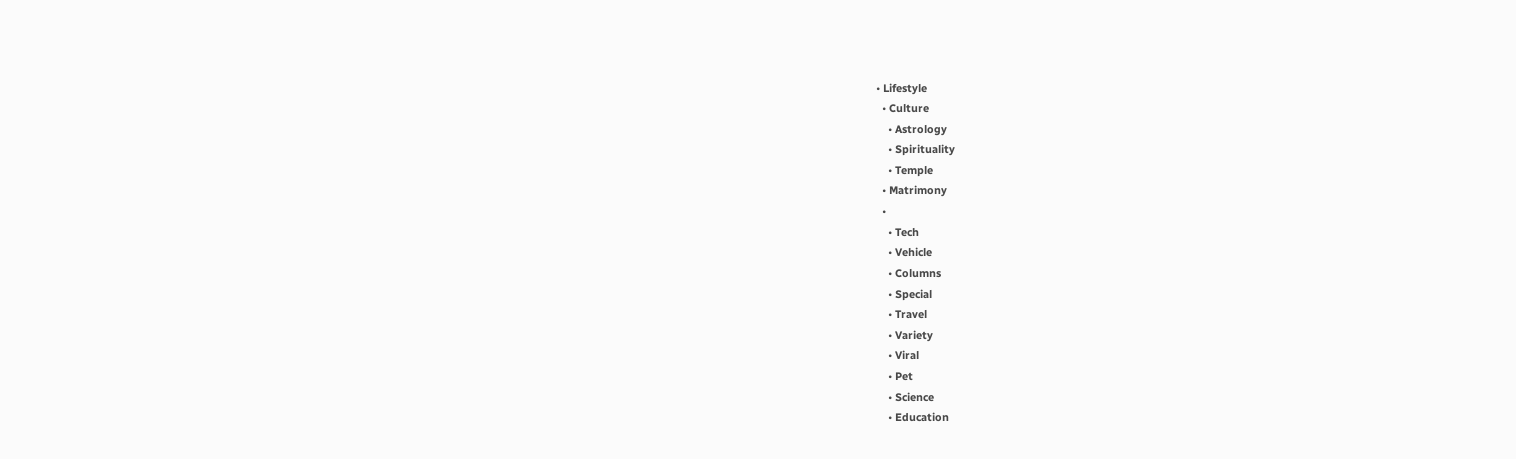• Lifestyle
  • Culture
    • Astrology
    • Spirituality
    • Temple
  • Matrimony
  •
    • Tech
    • Vehicle
    • Columns
    • Special
    • Travel
    • Variety
    • Viral
    • Pet
    • Science
    • Education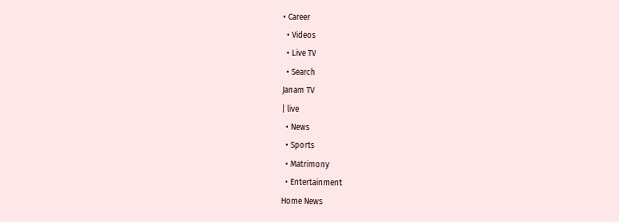• Career
  • Videos
  • Live TV
  • Search
Janam TV
| live
  • News
  • Sports
  • Matrimony
  • Entertainment
Home News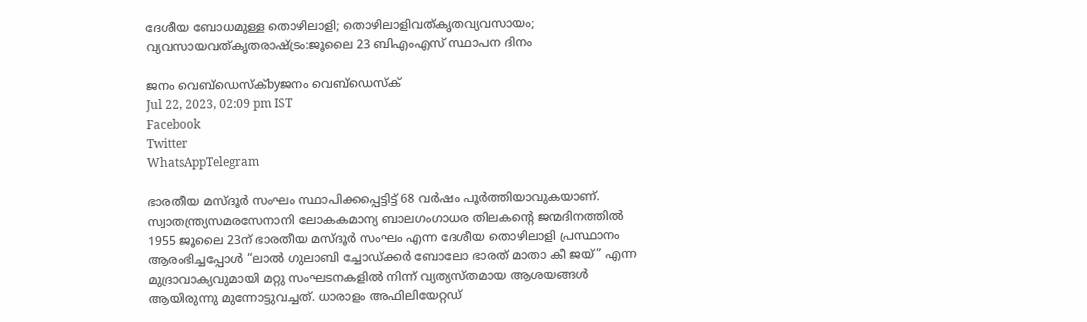ദേശീയ ബോധമുള്ള തൊഴിലാളി; തൊഴിലാളിവത്കൃതവ്യവസായം; വ്യവസായവത്കൃതരാഷ്‌ട്രം:ജൂലൈ 23 ബിഎംഎസ് സ്ഥാപന ദിനം

ജനം വെബ്‌ഡെസ്ക്byജനം വെബ്‌ഡെസ്ക്
Jul 22, 2023, 02:09 pm IST
Facebook
Twitter
WhatsAppTelegram

ഭാരതീയ മസ്ദൂർ സംഘം സ്ഥാപിക്കപ്പെട്ടിട്ട് 68 വർഷം പൂർത്തിയാവുകയാണ്. സ്വാതന്ത്ര്യസമരസേനാനി ലോകകമാന്യ ബാലഗംഗാധര തിലകന്റെ ജന്മദിനത്തിൽ 1955 ജൂലൈ 23ന് ഭാരതീയ മസ്ദൂർ സംഘം എന്ന ദേശീയ തൊഴിലാളി പ്രസ്ഥാനം ആരംഭിച്ചപ്പോൾ “ലാൽ ഗുലാബി ച്ചോഡ്ക്കർ ബോലോ ഭാരത് മാതാ കീ ജയ്” എന്ന മുദ്രാവാക്യവുമായി മറ്റു സംഘടനകളിൽ നിന്ന് വ്യത്യസ്തമായ ആശയങ്ങൾ ആയിരുന്നു മുന്നോട്ടുവച്ചത്. ധാരാളം അഫിലിയേറ്റഡ്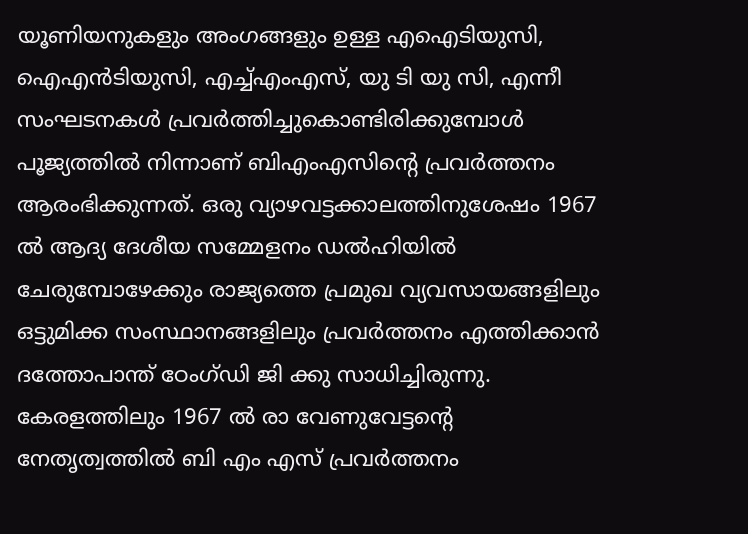യൂണിയനുകളും അംഗങ്ങളും ഉള്ള എഐടിയുസി, ഐഎൻടിയുസി, എച്ച്എംഎസ്, യു ടി യു സി, എന്നീ സംഘടനകൾ പ്രവർത്തിച്ചുകൊണ്ടിരിക്കുമ്പോൾ പൂജ്യത്തിൽ നിന്നാണ് ബിഎംഎസിന്റെ പ്രവർത്തനം ആരംഭിക്കുന്നത്. ഒരു വ്യാഴവട്ടക്കാലത്തിനുശേഷം 1967 ൽ ആദ്യ ദേശീയ സമ്മേളനം ഡൽഹിയിൽ ചേരുമ്പോഴേക്കും രാജ്യത്തെ പ്രമുഖ വ്യവസായങ്ങളിലും ഒട്ടുമിക്ക സംസ്ഥാനങ്ങളിലും പ്രവർത്തനം എത്തിക്കാൻ ദത്തോപാന്ത് ഠേംഗ്ഡി ജി ക്കു സാധിച്ചിരുന്നു. കേരളത്തിലും 1967 ൽ രാ വേണുവേട്ടന്റെ നേതൃത്വത്തിൽ ബി എം എസ് പ്രവർത്തനം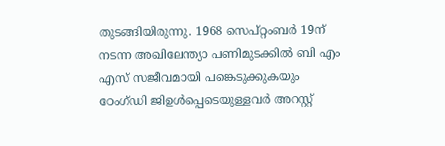തുടങ്ങിയിരുന്നു. 1968 സെപ്റ്റംബർ 19ന് നടന്ന അഖിലേന്ത്യാ പണിമുടക്കിൽ ബി എം എസ് സജീവമായി പങ്കെടുക്കുകയും ഠേംഗ്ഡി ജിഉൾപ്പെടെയുള്ളവർ അറസ്റ്റ്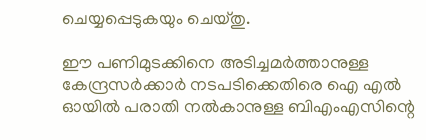ചെയ്യപ്പെടുകയും ചെയ്തു.

ഈ പണിമുടക്കിനെ അടിച്ചമർത്താനുള്ള കേന്ദ്രസർക്കാർ നടപടിക്കെതിരെ ഐ എൽ ഓയിൽ പരാതി നൽകാനുള്ള ബിഎംഎസിന്റെ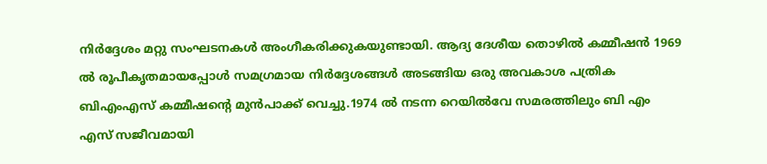നിർദ്ദേശം മറ്റു സംഘടനകൾ അംഗീകരിക്കുകയുണ്ടായി. ആദ്യ ദേശീയ തൊഴിൽ കമ്മീഷൻ 1969 ൽ രൂപീകൃതമായപ്പോൾ സമഗ്രമായ നിർദ്ദേശങ്ങൾ അടങ്ങിയ ഒരു അവകാശ പത്രിക ബിഎംഎസ് കമ്മീഷന്റെ മുൻപാക്ക് വെച്ചു.1974 ൽ നടന്ന റെയിൽവേ സമരത്തിലും ബി എം എസ് സജീവമായി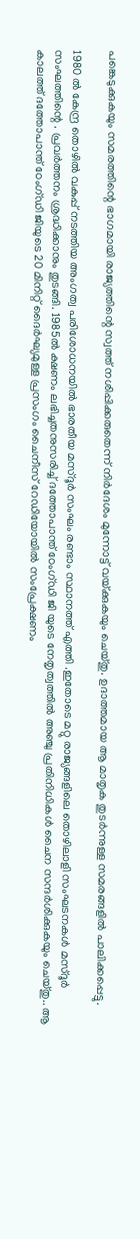പങ്കെടുക്കുകയും സമരത്തിന്റെ ഭാഗമായി രാജ്യത്തിന്റെ സ്വത്ത് നശിപ്പിക്കരുതെന്ന് നിർദേശം മുന്നോട്ട് വയ്‌ക്കുകയും ചെയ്തു. ഉദാത്തമായ ആ മാതൃക തുടർന്നുള്ള സമരങ്ങളിൽ പാലിക്കപ്പെട്ടു.

1980 ൽ കേന്ദ്ര തൊഴിൽ വകുപ്പ് നടത്തിയ അംഗത്വ പരിശോധനയിൽ ഭാരതീയ മസ്ദൂർ സംഘം രണ്ടാം സ്ഥാനത്ത് എത്തി .ഇതോടെ മറ്റു രാജ്യങ്ങളിലെ തൊഴിലാളി സംഘടനകൾ മസ്ദൂർ സംഘത്തിന്റെ . പ്രവർത്തനം ശ്രദ്ധിക്കാനും തുടങ്ങി. 1985ൽ ക്ഷണം ലഭിച്ചതനുസരിച്ച് ദത്തോപാന്ത് ഠേംഗ്ഡി ജി യുടെ നേതൃത്വത്തിൽ അഞ്ചു പ്രതിനിധികൾ ചൈന സന്ദർശിക്കുകയും ചെയ്തു.. ആ കാലത്ത് ദത്തോപാന്ത് ഠേംഗ്ഡി ജിയുടെ 20 മിനിറ്റ് ദൈർഘ്യമുള്ള പ്രസംഗം ചൈനീസ് റേഡിയോയിൽ സംപ്രേക്ഷണം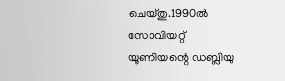ചെയ്തു.1990ല്‍ സോവിയറ്റ് യൂണിയന്റെ ഡബ്ലിയു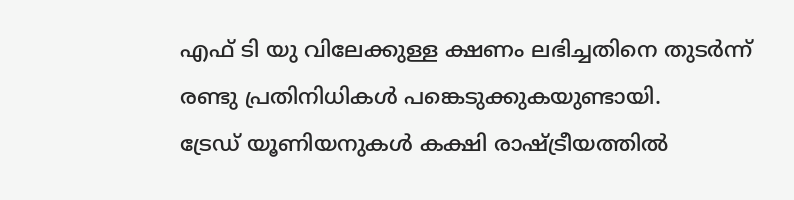എഫ് ടി യു വിലേക്കുള്ള ക്ഷണം ലഭിച്ചതിനെ തുടർന്ന് രണ്ടു പ്രതിനിധികൾ പങ്കെടുക്കുകയുണ്ടായി.
ട്രേഡ് യൂണിയനുകൾ കക്ഷി രാഷ്‌ട്രീയത്തിൽ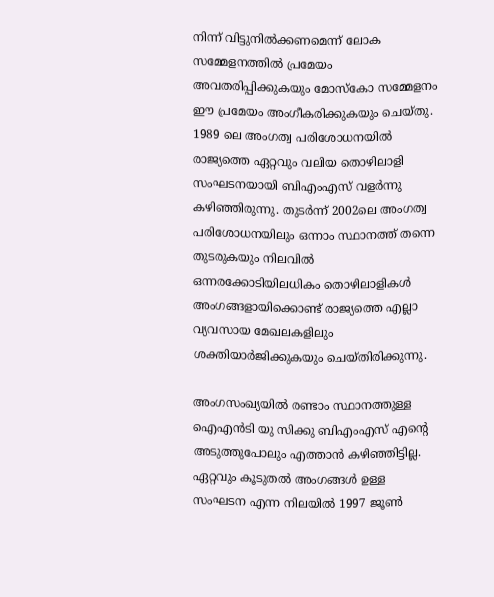നിന്ന് വിട്ടുനിൽക്കണമെന്ന് ലോക സമ്മേളനത്തിൽ പ്രമേയം അവതരിപ്പിക്കുകയും മോസ്കോ സമ്മേളനം ഈ പ്രമേയം അംഗീകരിക്കുകയും ചെയ്തു. 1989 ലെ അംഗത്വ പരിശോധനയിൽ രാജ്യത്തെ ഏറ്റവും വലിയ തൊഴിലാളി സംഘടനയായി ബിഎംഎസ് വളർന്നു കഴിഞ്ഞിരുന്നു. തുടർന്ന് 2002ലെ അംഗത്വ പരിശോധനയിലും ഒന്നാം സ്ഥാനത്ത് തന്നെ തുടരുകയും നിലവിൽ ഒന്നരക്കോടിയിലധികം തൊഴിലാളികൾ അംഗങ്ങളായിക്കൊണ്ട് രാജ്യത്തെ എല്ലാ വ്യവസായ മേഖലകളിലും ശക്തിയാർജിക്കുകയും ചെയ്തിരിക്കുന്നു.

അംഗസംഖ്യയിൽ രണ്ടാം സ്ഥാനത്തുള്ള ഐഎൻടി യു സിക്കു ബിഎംഎസ് എന്റെ അടുത്തുപോലും എത്താൻ കഴിഞ്ഞിട്ടില്ല. ഏറ്റവും കൂടുതൽ അംഗങ്ങൾ ഉള്ള സംഘടന എന്ന നിലയിൽ 1997 ജൂൺ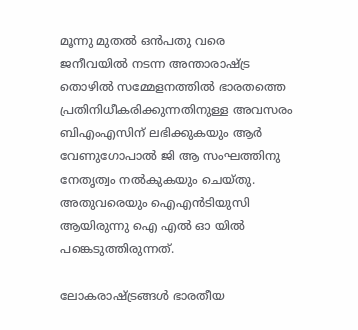മൂന്നു മുതൽ ഒൻപതു വരെ ജനീവയിൽ നടന്ന അന്താരാഷ്‌ട്ര തൊഴിൽ സമ്മേളനത്തിൽ ഭാരതത്തെ പ്രതിനിധീകരിക്കുന്നതിനുള്ള അവസരം ബിഎംഎസിന് ലഭിക്കുകയും ആർ വേണുഗോപാൽ ജി ആ സംഘത്തിനു നേതൃത്വം നൽകുകയും ചെയ്തു. അതുവരെയും ഐഎൻടിയുസി ആയിരുന്നു ഐ എൽ ഓ യിൽ പങ്കെടുത്തിരുന്നത്.

ലോകരാഷ്‌ട്രങ്ങൾ ഭാരതീയ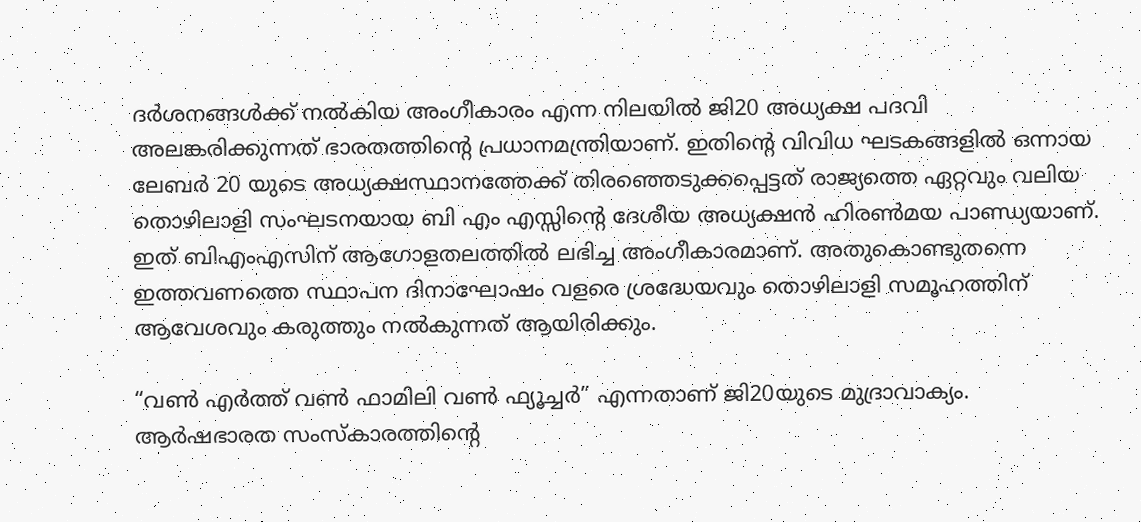ദർശനങ്ങൾക്ക് നൽകിയ അംഗീകാരം എന്ന നിലയിൽ ജി20 അധ്യക്ഷ പദവി അലങ്കരിക്കുന്നത് ഭാരതത്തിന്റെ പ്രധാനമന്ത്രിയാണ്. ഇതിന്റെ വിവിധ ഘടകങ്ങളിൽ ഒന്നായ ലേബർ 20 യുടെ അധ്യക്ഷസ്ഥാനത്തേക്ക് തിരഞ്ഞെടുക്കപ്പെട്ടത് രാജ്യത്തെ ഏറ്റവും വലിയ തൊഴിലാളി സംഘടനയായ ബി എം എസ്സിന്റെ ദേശീയ അധ്യക്ഷൻ ഹിരൺമയ പാണ്ഡ്യയാണ്. ഇത് ബിഎംഎസിന് ആഗോളതലത്തിൽ ലഭിച്ച അംഗീകാരമാണ്. അതുകൊണ്ടുതന്നെ ഇത്തവണത്തെ സ്ഥാപന ദിനാഘോഷം വളരെ ശ്രദ്ധേയവും തൊഴിലാളി സമൂഹത്തിന് ആവേശവും കരുത്തും നൽകുന്നത് ആയിരിക്കും.

“വൺ എർത്ത് വൺ ഫാമിലി വൺ ഫ്യൂച്ചർ” എന്നതാണ് ജി20യുടെ മുദ്രാവാക്യം. ആർഷഭാരത സംസ്കാരത്തിന്റെ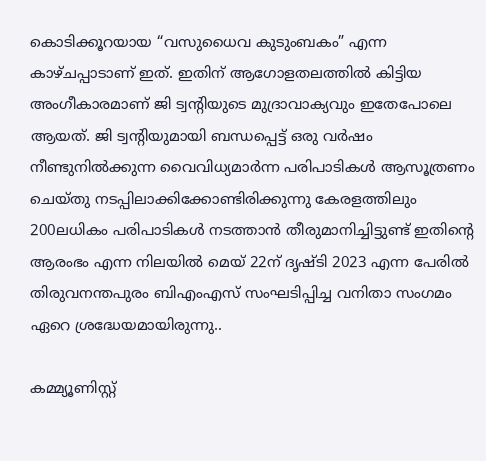കൊടിക്കൂറയായ “വസുധൈവ കുടുംബകം” എന്ന കാഴ്ചപ്പാടാണ് ഇത്. ഇതിന് ആഗോളതലത്തിൽ കിട്ടിയ അംഗീകാരമാണ് ജി ട്വന്റിയുടെ മുദ്രാവാക്യവും ഇതേപോലെ ആയത്. ജി ട്വന്റിയുമായി ബന്ധപ്പെട്ട് ഒരു വർഷം നീണ്ടുനിൽക്കുന്ന വൈവിധ്യമാർന്ന പരിപാടികൾ ആസൂത്രണം ചെയ്തു നടപ്പിലാക്കിക്കോണ്ടിരിക്കുന്നു കേരളത്തിലും 200ലധികം പരിപാടികൾ നടത്താൻ തീരുമാനിച്ചിട്ടുണ്ട് ഇതിന്റെ ആരംഭം എന്ന നിലയിൽ മെയ് 22ന് ദൃഷ്ടി 2023 എന്ന പേരിൽ തിരുവനന്തപുരം ബിഎംഎസ് സംഘടിപ്പിച്ച വനിതാ സംഗമം ഏറെ ശ്രദ്ധേയമായിരുന്നു..

കമ്മ്യൂണിസ്റ്റ്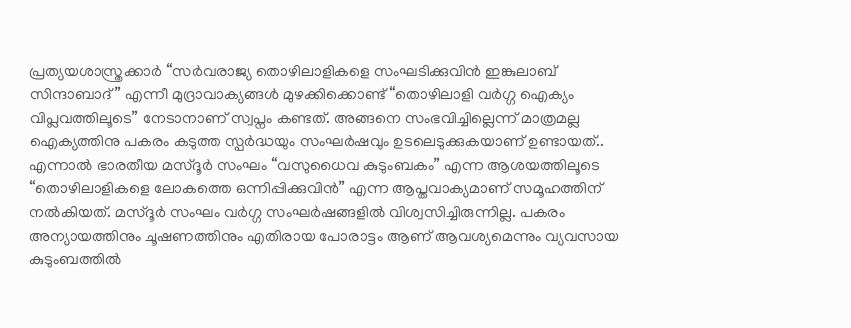പ്രത്യയശാസ്ത്രക്കാർ “സർവരാജ്യ തൊഴിലാളികളെ സംഘടിക്കുവിൻ ഇങ്കുലാബ് സിന്ദാബാദ്” എന്നീ മുദ്രാവാക്യങ്ങൾ മുഴക്കിക്കൊണ്ട് “തൊഴിലാളി വർഗ്ഗ ഐക്യം വിപ്ലവത്തിലൂടെ” നേടാനാണ് സ്വപ്നം കണ്ടത്. അങ്ങനെ സംഭവിച്ചില്ലെന്ന് മാത്രമല്ല ഐക്യത്തിനു പകരം കടുത്ത സ്പർദ്ധയും സംഘർഷവും ഉടലെടുക്കുകയാണ് ഉണ്ടായത്..
എന്നാൽ ഭാരതീയ മസ്ദൂർ സംഘം “വസുധൈവ കുടുംബകം” എന്ന ആശയത്തിലൂടെ “തൊഴിലാളികളെ ലോകത്തെ ഒന്നിപ്പിക്കുവിൻ” എന്ന ആപ്തവാക്യമാണ് സമൂഹത്തിന് നൽകിയത്. മസ്ദൂർ സംഘം വർഗ്ഗ സംഘർഷങ്ങളിൽ വിശ്വസിച്ചിരുന്നില്ല. പകരം അന്യായത്തിനും ചൂഷണത്തിനും എതിരായ പോരാട്ടം ആണ് ആവശ്യമെന്നും വ്യവസായ കുടുംബത്തിൽ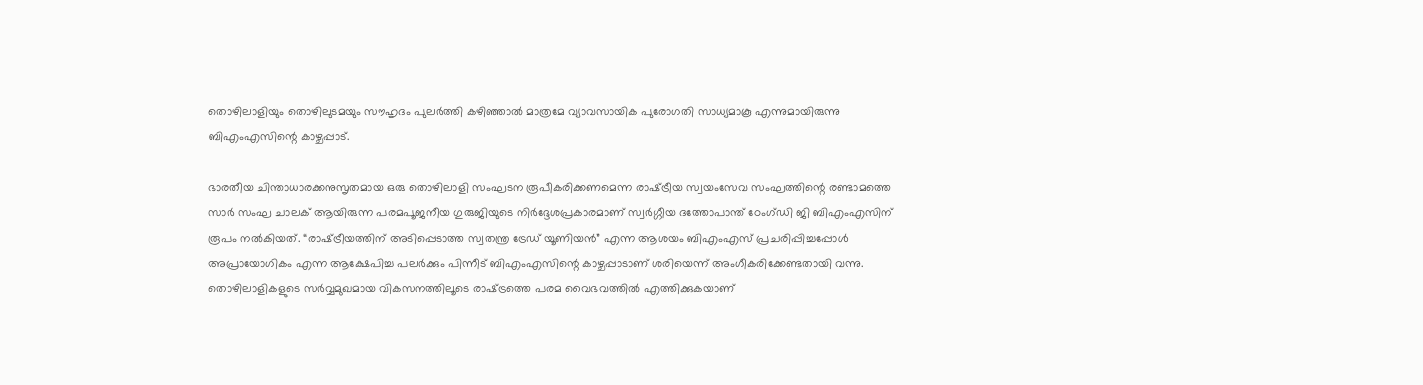തൊഴിലാളിയും തൊഴിലുടമയും സൗഹൃദം പുലർത്തി കഴിഞ്ഞാൽ മാത്രമേ വ്യാവസായിക പുരോഗതി സാധ്യമാകൂ എന്നുമായിരുന്നു ബിഎംഎസിന്റെ കാഴ്ചപ്പാട്.

ഭാരതീയ ചിന്താധാരക്കനുസൃതമായ ഒരു തൊഴിലാളി സംഘടന രൂപീകരിക്കണമെന്ന രാഷ്‌ട്രീയ സ്വയംസേവ സംഘത്തിന്റെ രണ്ടാമത്തെ സാർ സംഘ ചാലക് ആയിരുന്ന പരമപൂജനീയ ഗുരുജിയുടെ നിർദ്ദേശപ്രകാരമാണ് സ്വർഗ്ഗീയ ദത്തോപാന്ത് ഠേംഗ്ഡി ജി ബിഎംഎസിന് രൂപം നൽകിയത്. “രാഷ്‌ട്രീയത്തിന് അടിപ്പെടാത്ത സ്വതന്ത്ര ട്രേഡ് യൂണിയൻ” എന്ന ആശയം ബിഎംഎസ് പ്രചരിപ്പിച്ചപ്പോൾ അപ്രായോഗികം എന്ന ആക്ഷേപിച്ച പലർക്കും പിന്നീട് ബിഎംഎസിന്റെ കാഴ്ചപ്പാടാണ് ശരിയെന്ന് അംഗീകരിക്കേണ്ടതായി വന്നു. തൊഴിലാളികളുടെ സർവ്വമുഖമായ വികസനത്തിലൂടെ രാഷ്‌ട്രത്തെ പരമ വൈഭവത്തിൽ എത്തിക്കുകയാണ്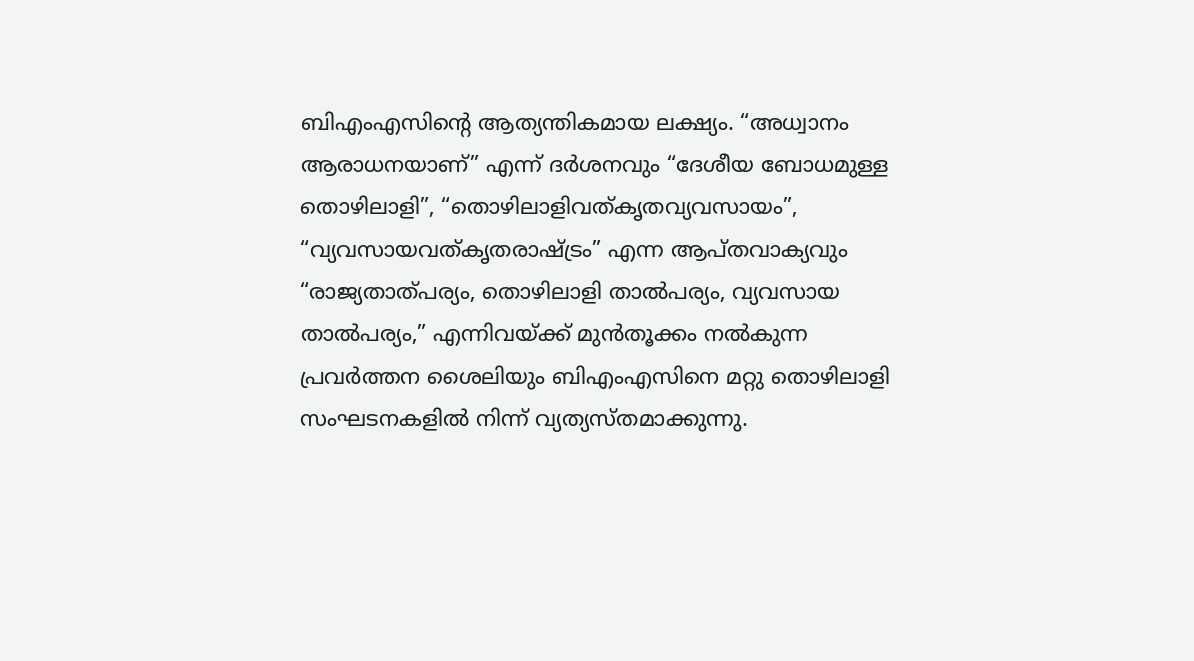ബിഎംഎസിന്റെ ആത്യന്തികമായ ലക്ഷ്യം. “അധ്വാനം ആരാധനയാണ്” എന്ന് ദർശനവും “ദേശീയ ബോധമുള്ള തൊഴിലാളി”, “തൊഴിലാളിവത്കൃതവ്യവസായം”, “വ്യവസായവത്കൃതരാഷ്‌ട്രം” എന്ന ആപ്തവാക്യവും “രാജ്യതാത്പര്യം, തൊഴിലാളി താൽപര്യം, വ്യവസായ താൽപര്യം,” എന്നിവയ്‌ക്ക് മുൻതൂക്കം നൽകുന്ന പ്രവർത്തന ശൈലിയും ബിഎംഎസിനെ മറ്റു തൊഴിലാളി സംഘടനകളിൽ നിന്ന് വ്യത്യസ്തമാക്കുന്നു.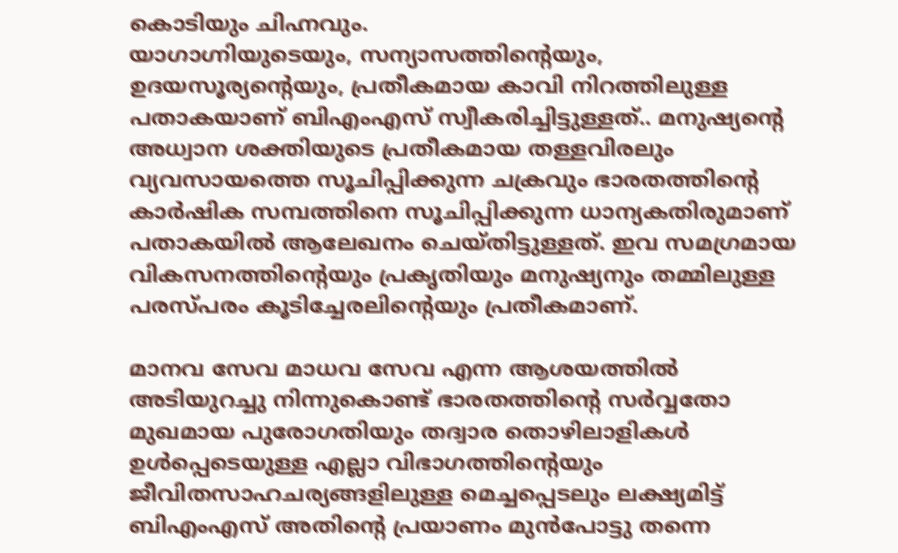കൊടിയും ചിഹ്നവും.
യാഗാഗ്നിയുടെയും, സന്യാസത്തിന്റെയും, ഉദയസൂര്യന്റെയും, പ്രതീകമായ കാവി നിറത്തിലുള്ള പതാകയാണ് ബിഎംഎസ് സ്വീകരിച്ചിട്ടുള്ളത്.. മനുഷ്യന്റെ അധ്വാന ശക്തിയുടെ പ്രതീകമായ തള്ളവിരലും വ്യവസായത്തെ സൂചിപ്പിക്കുന്ന ചക്രവും ഭാരതത്തിന്റെ കാർഷിക സമ്പത്തിനെ സൂചിപ്പിക്കുന്ന ധാന്യകതിരുമാണ് പതാകയിൽ ആലേഖനം ചെയ്തിട്ടുള്ളത്. ഇവ സമഗ്രമായ വികസനത്തിന്റെയും പ്രകൃതിയും മനുഷ്യനും തമ്മിലുള്ള പരസ്പരം കൂടിച്ചേരലിന്റെയും പ്രതീകമാണ്.

മാനവ സേവ മാധവ സേവ എന്ന ആശയത്തിൽ അടിയുറച്ചു നിന്നുകൊണ്ട് ഭാരതത്തിന്റെ സർവ്വതോ മുഖമായ പുരോഗതിയും തദ്വാര തൊഴിലാളികൾ ഉൾപ്പെടെയുള്ള എല്ലാ വിഭാഗത്തിന്റെയും ജീവിതസാഹചര്യങ്ങളിലുള്ള മെച്ചപ്പെടലും ലക്ഷ്യമിട്ട് ബിഎംഎസ് അതിന്റെ പ്രയാണം മുൻപോട്ടു തന്നെ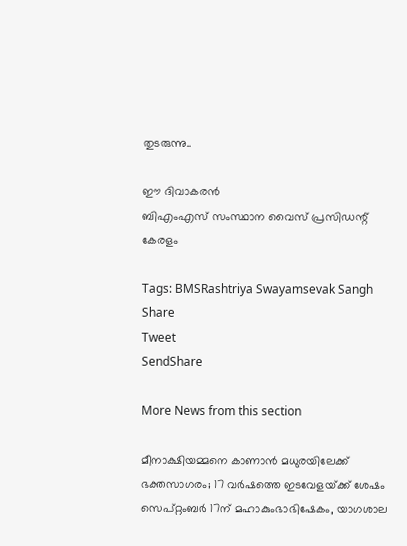തുടരുന്നു..

ഈ ദിവാകരൻ
ബിഎംഎസ് സംസ്ഥാന വൈസ് പ്രസിഡന്റ്
കേരളം

Tags: BMSRashtriya Swayamsevak Sangh
Share
Tweet
SendShare

More News from this section

മീനാക്ഷിയമ്മനെ കാണാൻ മധുരയിലേക്ക് ഭക്തസാഗരം; 17 വർഷത്തെ ഇടവേളയ്‌ക്ക് ശേഷം സെപ്റ്റംബർ 17ന് മഹാകുംഭാഭിഷേകം, യാഗശാല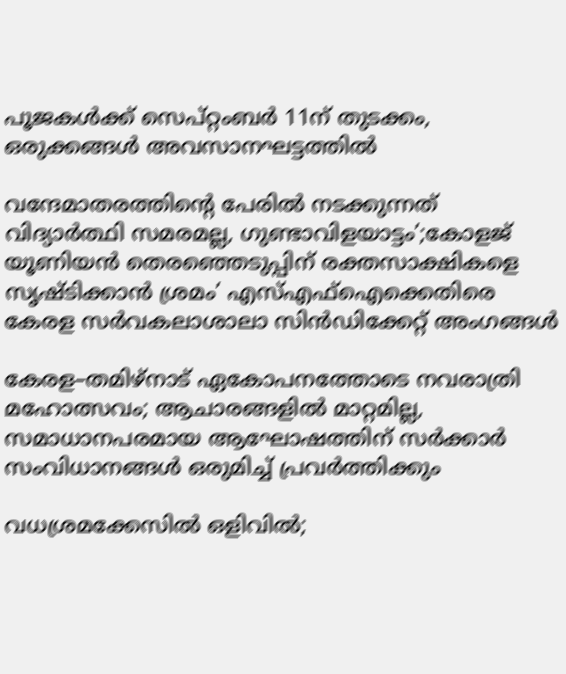പൂജകൾക്ക് സെപ്റ്റംബർ 11ന് തുടക്കം, ഒരുക്കങ്ങൾ അവസാനഘട്ടത്തിൽ

വന്ദേമാതരത്തിന്റെ പേരിൽ നടക്കുന്നത് വിദ്യാർത്ഥി സമരമല്ല, ഗുണ്ടാവിളയാട്ടം’;കോളജ് യൂണിയൻ തെരഞ്ഞെടുപ്പിന് രക്തസാക്ഷികളെ സൃഷ്ടിക്കാൻ ശ്രമം’ എസ്‌എഫ്‌ഐക്കെതിരെ കേരള സർവകലാശാലാ സിൻഡിക്കേറ്റ് അംഗങ്ങൾ

കേരള–തമിഴ്നാട് ഏകോപനത്തോടെ നവരാത്രി മഹോത്സവം; ആചാരങ്ങളിൽ മാറ്റമില്ല, സമാധാനപരമായ ആഘോഷത്തിന് സർക്കാർ സംവിധാനങ്ങൾ ഒരുമിച്ച് പ്രവർത്തിക്കും

വധശ്രമക്കേസിൽ ഒളിവിൽ;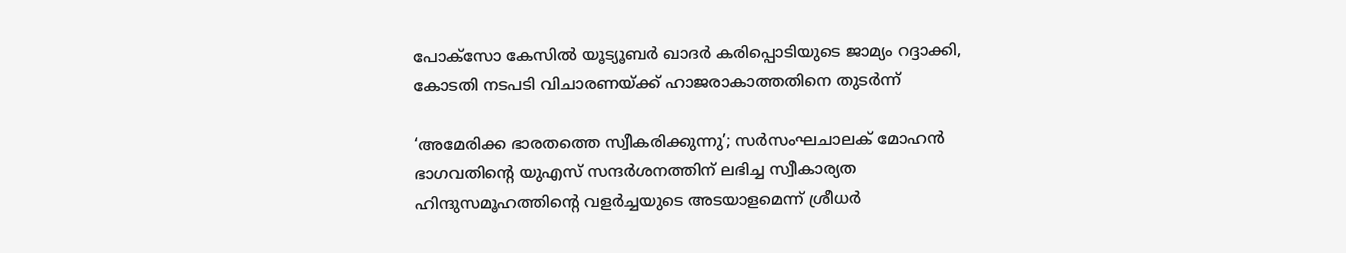പോക്‌സോ കേസിൽ യൂട്യൂബർ ഖാദർ കരിപ്പൊടിയുടെ ജാമ്യം റദ്ദാക്കി, കോടതി നടപടി വിചാരണയ്‌ക്ക് ഹാജരാകാത്തതിനെ തുടർന്ന്

‘അമേരിക്ക ഭാരതത്തെ സ്വീകരിക്കുന്നു’; സർസംഘചാലക് മോഹൻ ഭാഗവതിന്റെ യുഎസ് സന്ദർശനത്തിന് ലഭിച്ച സ്വീകാര്യത ഹിന്ദുസമൂഹത്തിന്റെ വളർച്ചയുടെ അടയാളമെന്ന് ശ്രീധർ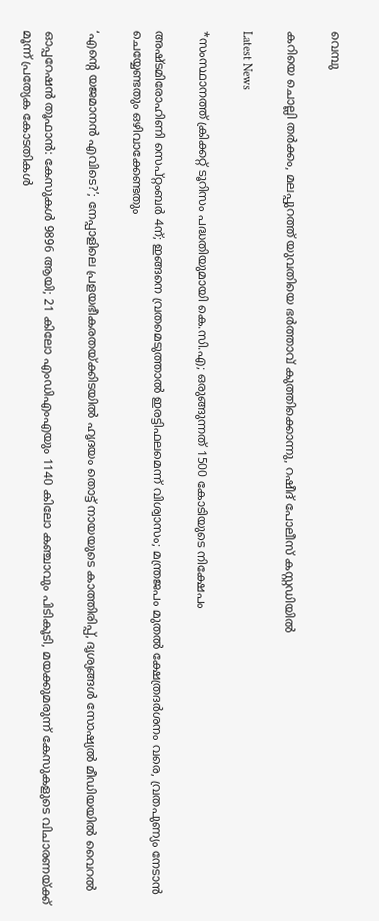വെമ്പു

കറിയെ ചൊല്ലി തർക്കം, മലപ്പുറത്ത് യുവതിയെ ഭർത്താവ് കുത്തിക്കൊന്നു, റഷീദ് പോലീസ് കസ്റ്റഡിയിൽ

Latest News

*സംസ്ഥാനത്ത് ക്രിക്കറ്റ് ടൂറിസം പദ്ധതിയുമായി കെ.സി.എ; ഒരുങ്ങുന്നത് 1500 കോടിയുടെ നിക്ഷേപം

അഷ്ടമിരോഹിണി സെപ്റ്റംബർ 4ന്; ഇങ്ങനെ വ്രതമെടുത്താൽ ഇരട്ടിഫലമെന്ന് വിശ്വാസം; മന്ത്രജപം മുതൽ ക്ഷേത്രദർശനം വരെ, വ്രതപുണ്യം നേടാൻ ചെയ്യേണ്ടതും ഒഴിവാക്കേണ്ടതും

‘എന്റെ യജമാനൻ എവിടെ?’; നേപ്പാളിലെ പ്രളയഭീകരതയ്‌ക്കിടയിൽ ഹൃദയം തൊട്ട് നായയുടെ കാത്തിരിപ്പ്, ദൃശ്യങ്ങൾ സോഷ്യൽ മീഡിയയിൽ വൈറൽ

ഓപ്പറേഷൻ തൂഫാൻ: കേസുകൾ 9896 ആയി; 21 കിലോ എംഡിഎംഎയും 1140 കിലോ കഞ്ചാവും പിടികൂടി, മയക്കുമരുന്ന് കേസുകളുടെ വിചാരണയ്‌ക്ക് മൂന്ന് പ്രത്യേക കോടതികൾ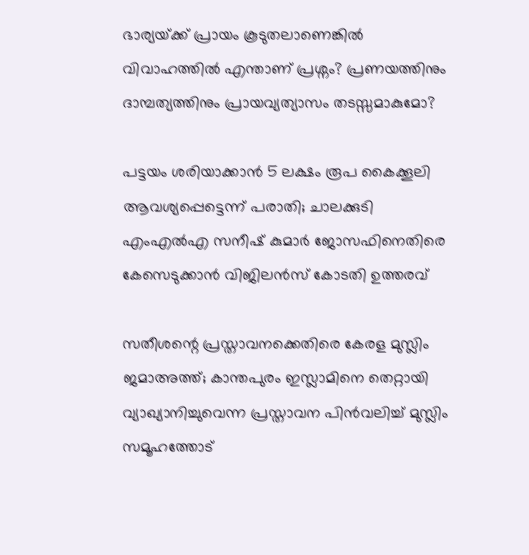ഭാര്യയ്‌ക്ക് പ്രായം കൂടുതലാണെങ്കിൽ വിവാഹത്തിൽ എന്താണ് പ്രശ്നം? പ്രണയത്തിനും ദാമ്പത്യത്തിനും പ്രായവ്യത്യാസം തടസ്സമാകുമോ?

പട്ടയം ശരിയാക്കാൻ 5 ലക്ഷം രൂപ കൈക്കൂലി ആവശ്യപ്പെട്ടെന്ന് പരാതി; ചാലക്കുടി എംഎൽഎ സനീഷ് കുമാർ ജോസഫിനെതിരെ  കേസെടുക്കാൻ വിജിലൻസ് കോടതി ഉത്തരവ്

സതീശന്റെ പ്രസ്താവനക്കെതിരെ കേരള മുസ്ലിം ജമാഅത്ത്; കാന്തപുരം ഇസ്ലാമിനെ തെറ്റായി വ്യാഖ്യാനിച്ചുവെന്ന പ്രസ്താവന പിൻവലിച്ച് മുസ്ലിം സമൂഹത്തോട്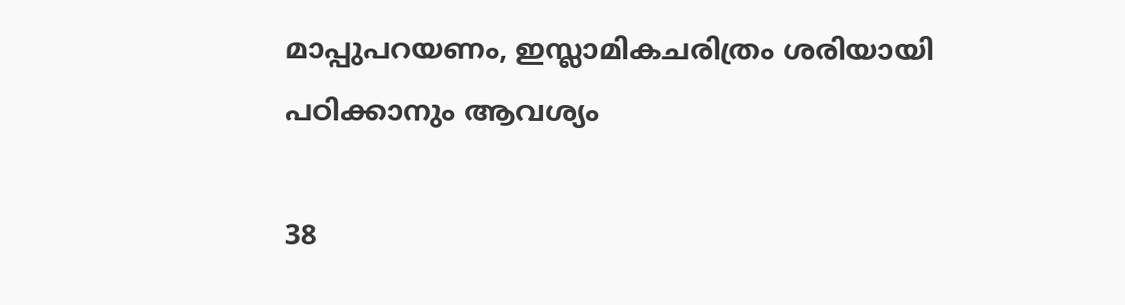മാപ്പുപറയണം, ഇസ്ലാമികചരിത്രം ശരിയായി പഠിക്കാനും ആവശ്യം

38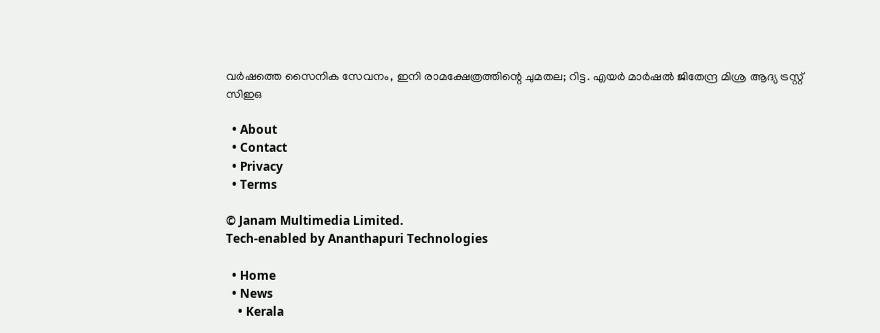വർഷത്തെ സൈനിക സേവനം, ഇനി രാമക്ഷേത്രത്തിന്റെ ചുമതല; റിട്ട. എയർ മാർഷൽ ജിതേന്ദ്ര മിശ്ര ആദ്യ ട്രസ്റ്റ് സിഇഒ

  • About
  • Contact
  • Privacy
  • Terms

© Janam Multimedia Limited.
Tech-enabled by Ananthapuri Technologies

  • Home
  • News
    • Kerala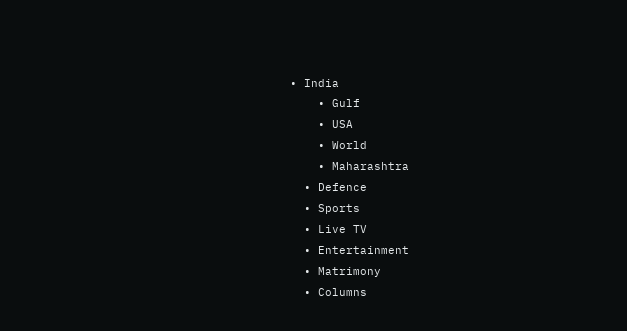• India
    • Gulf
    • USA
    • World
    • Maharashtra
  • Defence
  • Sports
  • Live TV
  • Entertainment
  • Matrimony
  • Columns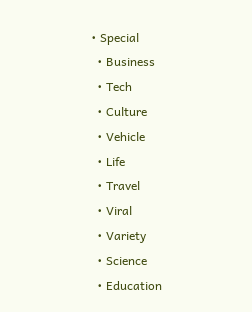• Special
  • Business
  • Tech
  • Culture
  • Vehicle
  • Life
  • Travel
  • Viral
  • Variety
  • Science
  • Education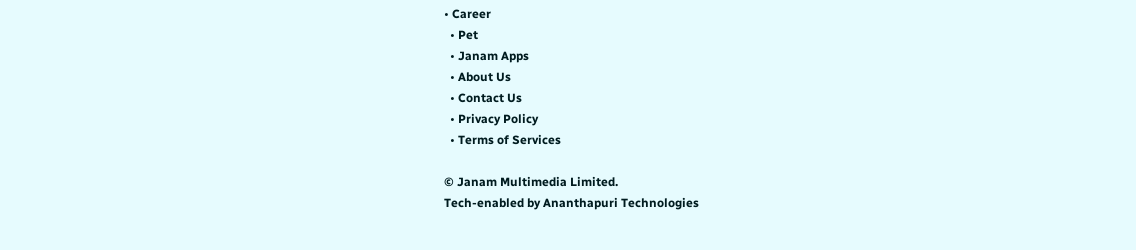• Career
  • Pet
  • Janam Apps
  • About Us
  • Contact Us
  • Privacy Policy
  • Terms of Services

© Janam Multimedia Limited.
Tech-enabled by Ananthapuri Technologies